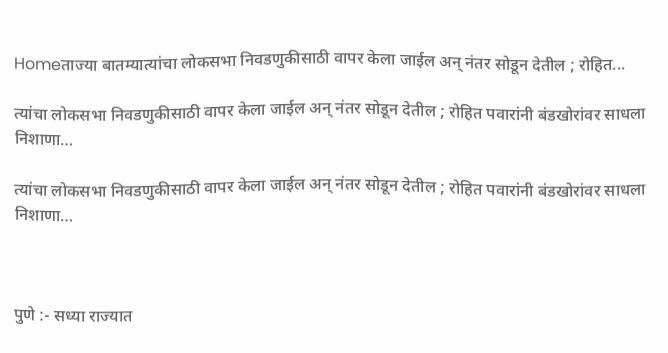Homeताज्या बातम्यात्यांचा लोकसभा निवडणुकीसाठी वापर केला जाईल अन् नंतर सोडून देतील ; रोहित...

त्यांचा लोकसभा निवडणुकीसाठी वापर केला जाईल अन् नंतर सोडून देतील ; रोहित पवारांनी बंडखोरांवर साधला निशाणा…

त्यांचा लोकसभा निवडणुकीसाठी वापर केला जाईल अन् नंतर सोडून देतील ; रोहित पवारांनी बंडखोरांवर साधला निशाणा…



पुणे :- सध्या राज्यात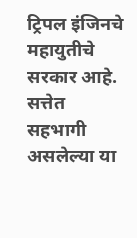ट्रिपल इंजिनचे महायुतीचे सरकार आहे. सत्तेत सहभागी असलेल्या या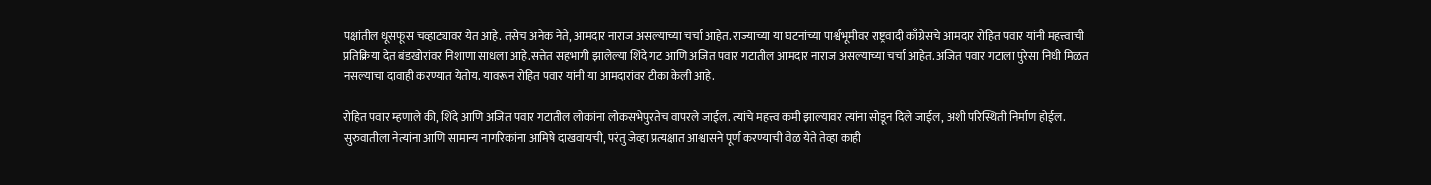पक्षांतील धूसफूस चव्हाट्यावर येत आहे. तसेच अनेक नेते, आमदार नाराज असल्याच्या चर्चा आहेत. राज्याच्या या घटनांच्या पार्श्वभूमीवर राष्ट्रवादी काँग्रेसचे आमदार रोहित पवार यांनी महत्त्वाची प्रतिक्रिया देत बंडखोरांवर निशाणा साधला आहे.सत्तेत सहभागी झालेल्या शिंदे गट आणि अजित पवार गटातील आमदार नाराज असल्याच्या चर्चा आहेत. अजित पवार गटाला पुरेसा निधी मिळत नसल्याचा दावाही करण्यात येतोय. यावरून रोहित पवार यांनी या आमदारांवर टीका केली आहे.

रोहित पवार म्हणाले की, शिंदे आणि अजित पवार गटातील लोकांना लोकसभेपुरतेच वापरले जाईल. त्यांचे महत्त्व कमी झाल्यावर त्यांना सोडून दिले जाईल, अशी परिस्थिती निर्माण होईल. सुरुवातीला नेत्यांना आणि सामान्य नागरिकांना आमिषे दाखवायची, परंतु जेव्हा प्रत्यक्षात आश्वासने पूर्ण करण्याची वेळ येते तेव्हा काही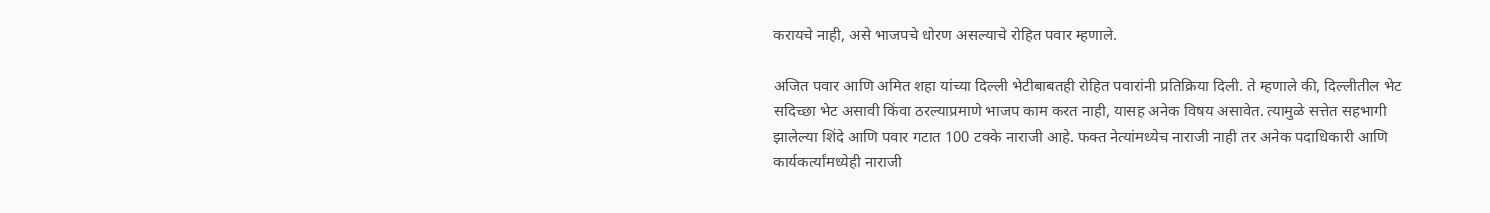करायचे नाही, असे भाजपचे धोरण असल्याचे रोहित पवार म्हणाले.

अजित पवार आणि अमित शहा यांच्या दिल्ली भेटीबाबतही रोहित पवारांनी प्रतिक्रिया दिली. ते म्हणाले की, दिल्लीतील भेट सदिच्छा भेट असावी किंवा ठरल्याप्रमाणे भाजप काम करत नाही, यासह अनेक विषय असावेत. त्यामुळे सत्तेत सहभागी झालेल्या शिंदे आणि पवार गटात 100 टक्के नाराजी आहे. फक्त नेत्यांमध्येच नाराजी नाही तर अनेक पदाधिकारी आणि कार्यकर्त्यांमध्येही नाराजी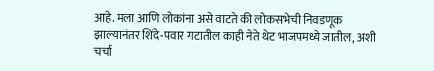आहे. मला आणि लोकांना असे वाटते की लोकसभेची निवडणूक झाल्यानंतर शिंदे-पवार गटातील काही नेते थेट भाजपमध्ये जातील, अशी चर्चा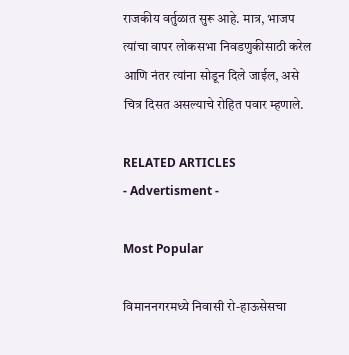राजकीय वर्तुळात सुरू आहे. मात्र, भाजप त्यांचा वापर लोकसभा निवडणुकीसाठी करेल आणि नंतर त्यांना सोडून दिले जाईल, असे चित्र दिसत असल्याचे रोहित पवार म्हणाले.

RELATED ARTICLES
- Advertisment -

Most Popular

विमाननगरमध्ये निवासी रो-हाऊसेसचा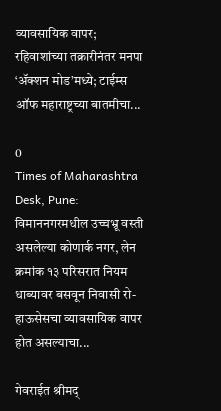व्यावसायिक वापर; रहिवाशांच्या तक्रारीनंतर मनपा ‘ॲक्शन मोड’मध्ये; टाईम्स ऑफ महाराष्ट्रच्या बातमीचा...

0
Times of Maharashtra Desk, Pune: विमाननगरमधील उच्चभ्रू वस्ती असलेल्या कोणार्क नगर, लेन क्रमांक १३ परिसरात नियम धाब्यावर बसवून निवासी रो-हाऊसेसचा व्यावसायिक वापर होत असल्याचा...

गेवराईत श्रीमद्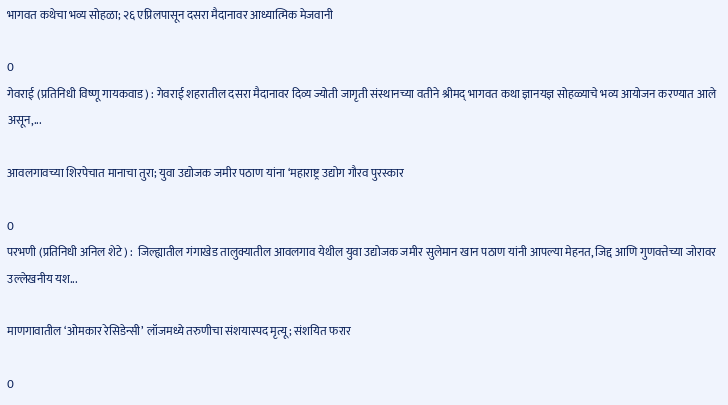भागवत कथेचा भव्य सोहळा; २६ एप्रिलपासून दसरा मैदानावर आध्यात्मिक मेजवानी

0
गेवराई (प्रतिनिधी विष्णू गायकवाड) : गेवराई शहरातील दसरा मैदानावर दिव्य ज्योती जागृती संस्थानच्या वतीने श्रीमद् भागवत कथा ज्ञानयज्ञ सोहळ्याचे भव्य आयोजन करण्यात आले असून,...

आवलगावच्या शिरपेचात मानाचा तुरा; युवा उद्योजक जमीर पठाण यांना ‘महाराष्ट्र उद्योग गौरव पुरस्कार

0
परभणी (प्रतिनिधी अनिल शेटे) :  जिल्ह्यातील गंगाखेड तालुक्यातील आवलगाव येथील युवा उद्योजक जमीर सुलेमान खान पठाण यांनी आपल्या मेहनत, जिद्द आणि गुणवत्तेच्या जोरावर उल्लेखनीय यश...

माणगावातील ‘ओमकार रेसिडेन्सी’ लॉजमध्ये तरुणीचा संशयास्पद मृत्यू; संशयित फरार

0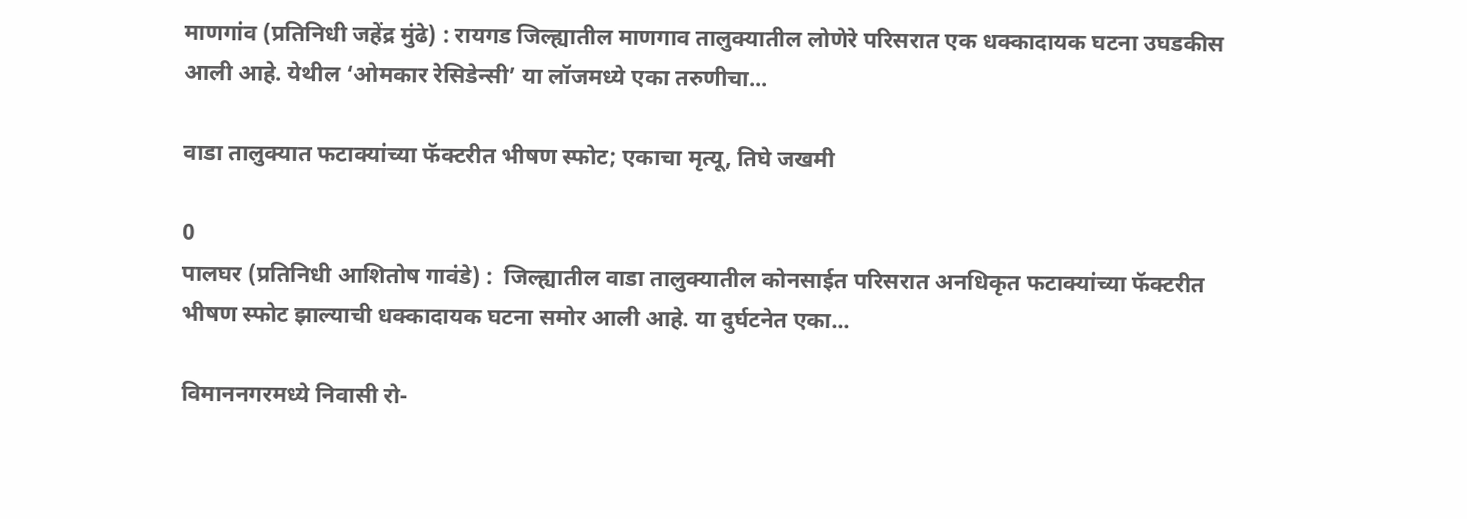माणगांव (प्रतिनिधी जहेंद्र मुंढे) : रायगड जिल्ह्यातील माणगाव तालुक्यातील लोणेरे परिसरात एक धक्कादायक घटना उघडकीस आली आहे. येथील ‘ओमकार रेसिडेन्सी’ या लॉजमध्ये एका तरुणीचा...

वाडा तालुक्यात फटाक्यांच्या फॅक्टरीत भीषण स्फोट; एकाचा मृत्यू, तिघे जखमी

0
पालघर (प्रतिनिधी आशितोष गावंडे) :  जिल्ह्यातील वाडा तालुक्यातील कोनसाईत परिसरात अनधिकृत फटाक्यांच्या फॅक्टरीत भीषण स्फोट झाल्याची धक्कादायक घटना समोर आली आहे. या दुर्घटनेत एका...

विमाननगरमध्ये निवासी रो-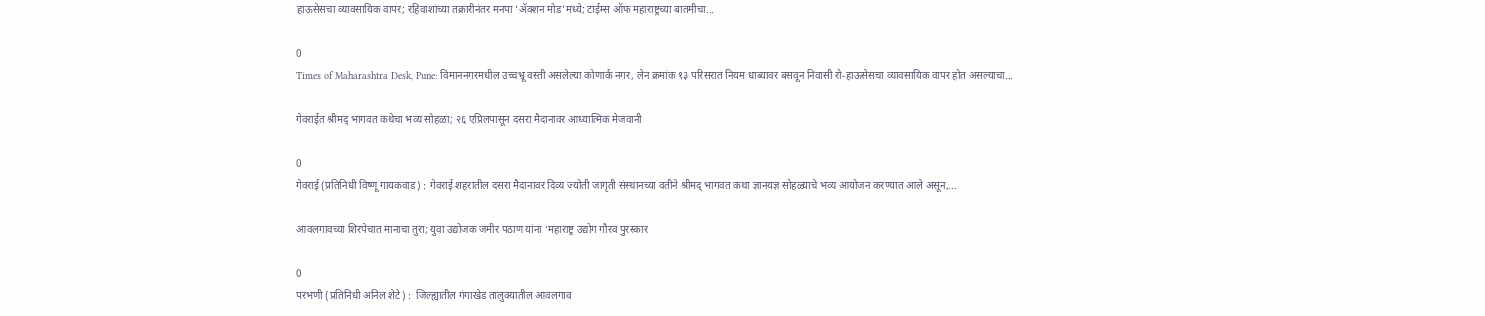हाऊसेसचा व्यावसायिक वापर; रहिवाशांच्या तक्रारीनंतर मनपा ‘ॲक्शन मोड’मध्ये; टाईम्स ऑफ महाराष्ट्रच्या बातमीचा...

0
Times of Maharashtra Desk, Pune: विमाननगरमधील उच्चभ्रू वस्ती असलेल्या कोणार्क नगर, लेन क्रमांक १३ परिसरात नियम धाब्यावर बसवून निवासी रो-हाऊसेसचा व्यावसायिक वापर होत असल्याचा...

गेवराईत श्रीमद् भागवत कथेचा भव्य सोहळा; २६ एप्रिलपासून दसरा मैदानावर आध्यात्मिक मेजवानी

0
गेवराई (प्रतिनिधी विष्णू गायकवाड) : गेवराई शहरातील दसरा मैदानावर दिव्य ज्योती जागृती संस्थानच्या वतीने श्रीमद् भागवत कथा ज्ञानयज्ञ सोहळ्याचे भव्य आयोजन करण्यात आले असून,...

आवलगावच्या शिरपेचात मानाचा तुरा; युवा उद्योजक जमीर पठाण यांना ‘महाराष्ट्र उद्योग गौरव पुरस्कार

0
परभणी (प्रतिनिधी अनिल शेटे) :  जिल्ह्यातील गंगाखेड तालुक्यातील आवलगाव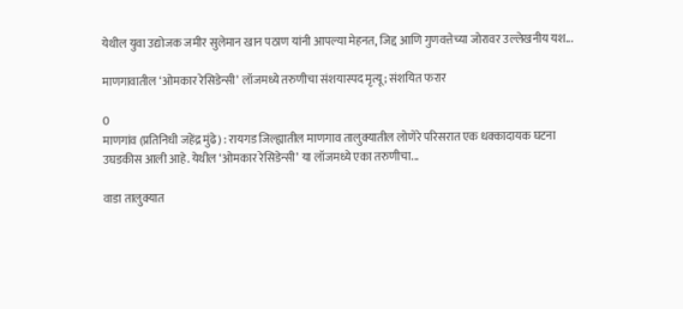येथील युवा उद्योजक जमीर सुलेमान खान पठाण यांनी आपल्या मेहनत, जिद्द आणि गुणवत्तेच्या जोरावर उल्लेखनीय यश...

माणगावातील ‘ओमकार रेसिडेन्सी’ लॉजमध्ये तरुणीचा संशयास्पद मृत्यू; संशयित फरार

0
माणगांव (प्रतिनिधी जहेंद्र मुंढे) : रायगड जिल्ह्यातील माणगाव तालुक्यातील लोणेरे परिसरात एक धक्कादायक घटना उघडकीस आली आहे. येथील ‘ओमकार रेसिडेन्सी’ या लॉजमध्ये एका तरुणीचा...

वाडा तालुक्यात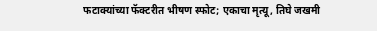फटाक्यांच्या फॅक्टरीत भीषण स्फोट; एकाचा मृत्यू, तिघे जखमी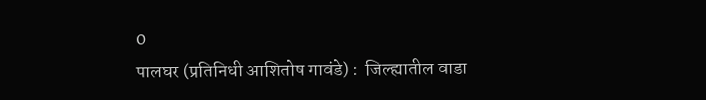0
पालघर (प्रतिनिधी आशितोष गावंडे) :  जिल्ह्यातील वाडा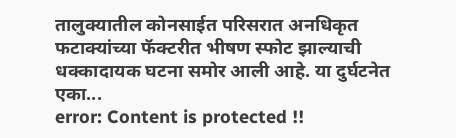तालुक्यातील कोनसाईत परिसरात अनधिकृत फटाक्यांच्या फॅक्टरीत भीषण स्फोट झाल्याची धक्कादायक घटना समोर आली आहे. या दुर्घटनेत एका...
error: Content is protected !!